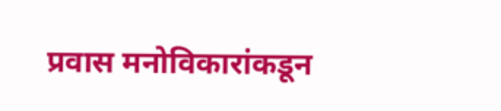प्रवास मनोविकारांकडून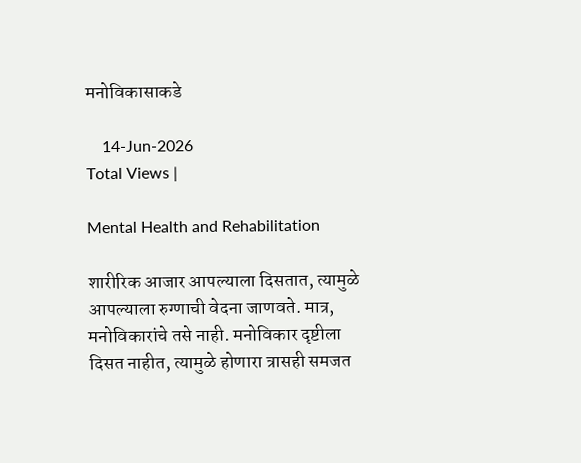मनोविकासाकडे

    14-Jun-2026
Total Views |

Mental Health and Rehabilitation

शारीरिक आजार आपल्याला दिसतात, त्यामुळे आपल्याला रुग्णाची वेदना जाणवते. मात्र, मनोविकारांचे तसे नाही. मनोविकार दृष्टीला दिसत नाहीत, त्यामुळे होणारा त्रासही समजत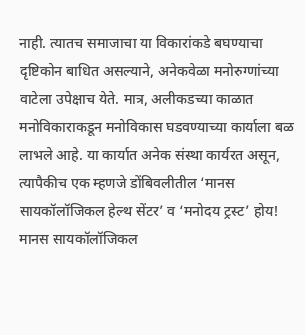नाही. त्यातच समाजाचा या विकारांकडे बघण्याचा दृष्टिकोन बाधित असल्याने, अनेकवेळा मनोरुग्णांच्या वाटेला उपेक्षाच येते. मात्र, अलीकडच्या काळात मनोविकाराकडून मनोविकास घडवण्याच्या कार्याला बळ लाभले आहे. या कार्यात अनेक संस्था कार्यरत असून, त्यापैकीच एक म्हणजे डोंबिवलीतील ‘मानस सायकॉलॉजिकल हेल्थ सेंटर’ व ‘मनोदय ट्रस्ट’ होय! मानस सायकॉलॉजिकल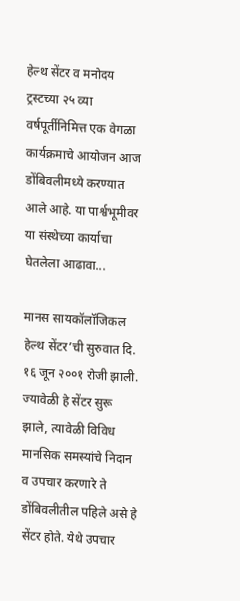हेल्थ सेंटर व मनोदय ट्रस्टच्या २५ व्या वर्षपूर्तीनिमित्त एक वेगळा कार्यक्रमाचे आयोजन आज डोंबिवलीमध्ये करण्यात आले आहे. या पार्श्वभूमीवर या संस्थेच्या कार्याचा घेतलेला आढावा...

मानस सायकॉलॉजिकल हेल्थ सेंटर’ची सुरुवात दि. १६ जून २००१ रोजी झाली. ज्यावेळी हे सेंटर सुरू झाले, त्यावेळी विविध मानसिक समस्यांचे निदान व उपचार करणारे ते डोंबिवलीतील पहिले असे हे सेंटर होते. येथे उपचार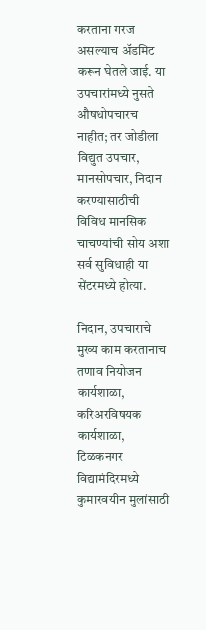करताना गरज असल्याच अ‍ॅडमिट करून घेतले जाई. या उपचारांमध्ये नुसते औषधोपचारच नाहीत; तर जोडीला विद्युत उपचार, मानसोपचार, निदान करण्यासाठीची विविध मानसिक चाचण्यांची सोय अशा सर्व सुविधाही या सेंटरमध्ये होत्या.

निदान, उपचाराचे मुख्य काम करतानाच तणाव नियोजन कार्यशाळा, करिअरविषयक कार्यशाळा, टिळकनगर विद्यामंदिरमध्ये कुमारवयीन मुलांसाठी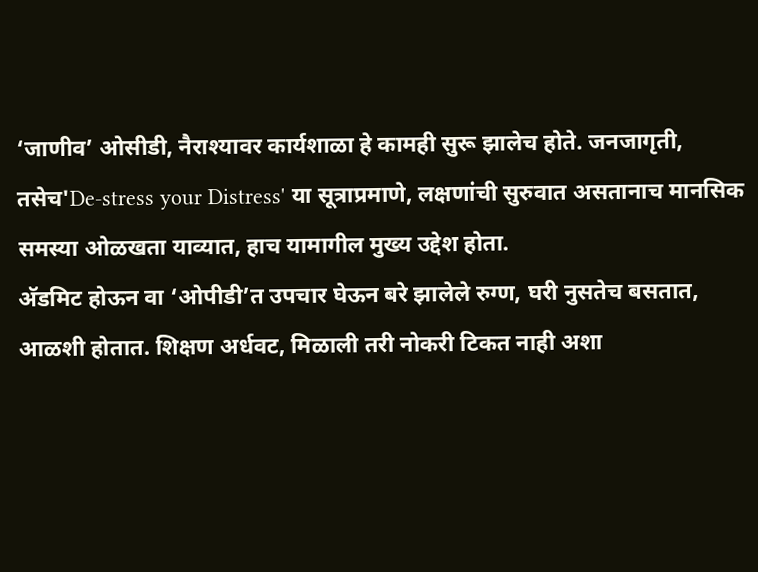‘जाणीव’ ओसीडी, नैराश्यावर कार्यशाळा हे कामही सुरू झालेच होते. जनजागृती, तसेच'De-stress your Distress' या सूत्राप्रमाणे, लक्षणांची सुरुवात असतानाच मानसिक समस्या ओळखता याव्यात, हाच यामागील मुख्य उद्देश होता.
अ‍ॅडमिट होऊन वा ‘ओपीडी’त उपचार घेऊन बरे झालेले रुग्ण, घरी नुसतेच बसतात, आळशी होतात. शिक्षण अर्धवट, मिळाली तरी नोकरी टिकत नाही अशा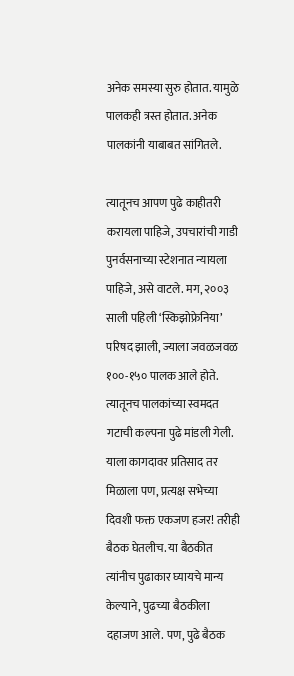अनेक समस्या सुरु होतात. यामुळे पालकही त्रस्त होतात. अनेक पालकांनी याबाबत सांगितले.

त्यातूनच आपण पुढे काहीतरी करायला पाहिजे, उपचारांची गाडी पुनर्वसनाच्या स्टेशनात न्यायला पाहिजे, असे वाटले. मग, २००३ साली पहिली ‘स्किझोफ्रेनिया’ परिषद झाली, ज्याला जवळजवळ १००-१५० पालक आले होते. त्यातूनच पालकांच्या स्वमदत गटाची कल्पना पुढे मांडली गेली. याला कागदावर प्रतिसाद तर मिळाला पण, प्रत्यक्ष सभेच्या दिवशी फक्त एकजण हजर! तरीही बैठक घेतलीच. या बैठकीत त्यांनीच पुढाकार घ्यायचे मान्य केल्याने, पुढच्या बैठकीला दहाजण आले. पण, पुढे बैठक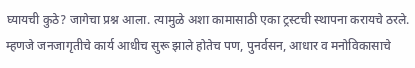घ्यायची कुठे? जागेचा प्रश्न आला. त्यामुळे अशा कामासाठी एका ट्रस्टची स्थापना करायचे ठरले. म्हणजे जनजागृतीचे कार्य आधीच सुरू झाले होतेच पण, पुनर्वसन, आधार व मनोविकासाचे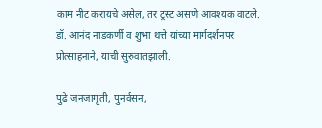काम नीट करायचे असेल, तर ट्रस्ट असणे आवश्यक वाटले. डॉ. आनंद नाडकर्णी व शुभा थत्ते यांच्या मार्गदर्शनपर प्रोत्साहनाने, याची सुरुवातझाली.

पुढे जनजागृती, पुनर्वसन,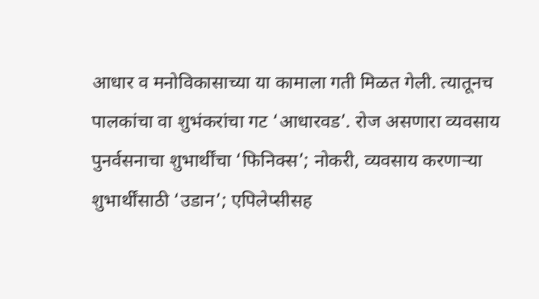आधार व मनोविकासाच्या या कामाला गती मिळत गेली. त्यातूनच पालकांचा वा शुभंकरांचा गट ‘आधारवड’. रोज असणारा व्यवसाय पुनर्वसनाचा शुभार्थींचा ‘फिनिक्स’; नोकरी, व्यवसाय करणार्‍या शुभार्थींसाठी ‘उडान’; एपिलेप्सीसह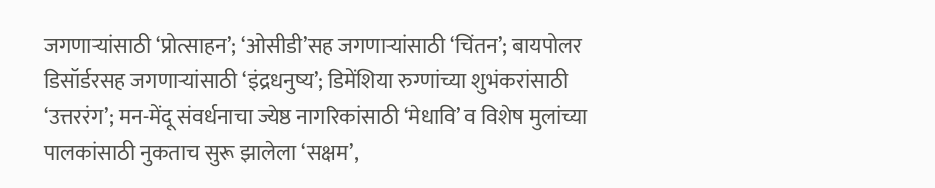जगणार्‍यांसाठी ‘प्रोत्साहन’; ‘ओसीडी’सह जगणार्‍यांसाठी ‘चिंतन’; बायपोलर डिसॉर्डरसह जगणार्‍यांसाठी ‘इंद्रधनुष्य’; डिमेंशिया रुग्णांच्या शुभंकरांसाठी ‘उत्तररंग’; मन-मेंदू संवर्धनाचा ज्येष्ठ नागरिकांसाठी ‘मेधावि’ व विशेष मुलांच्या पालकांसाठी नुकताच सुरू झालेला ‘सक्षम’,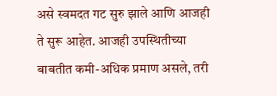असे स्वमदत गट सुरु झाले आणि आजही ते सुरू आहेत. आजही उपस्थितीच्या बाबतीत कमी-अधिक प्रमाण असले, तरी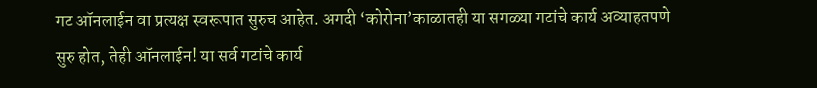गट ऑनलाईन वा प्रत्यक्ष स्वरूपात सुरुच आहेत. अगदी ‘कोरोना’काळातही या सगळ्या गटांचे कार्य अव्याहतपणे सुरु होत, तेही ऑनलाईन! या सर्व गटांचे कार्य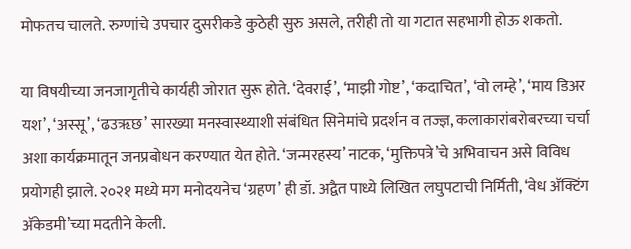मोफतच चालते. रुग्णांचे उपचार दुसरीकडे कुठेही सुरु असले, तरीही तो या गटात सहभागी होऊ शकतो.

या विषयीच्या जनजागृतीचे कार्यही जोरात सुरू होते. ‘देवराई’, ‘माझी गोष्ट’, ‘कदाचित’, ‘वो लम्हे’, ‘माय डिअर यश’, ‘अस्सू’, ‘ढउॠछ’ सारख्या मनस्वास्थ्याशी संबंधित सिनेमांचे प्रदर्शन व तज्ज्ञ, कलाकारांबरोबरच्या चर्चा अशा कार्यक्रमातून जनप्रबोधन करण्यात येत होते. ‘जन्मरहस्य’ नाटक, ‘मुक्तिपत्रे’चे अभिवाचन असे विविध प्रयोगही झाले. २०२१ मध्ये मग मनोदयनेच ‘ग्रहण’ ही डॉ. अद्वैत पाध्ये लिखित लघुपटाची निर्मिती, ‘वेध अ‍ॅक्टिंग अ‍ॅकेडमी’च्या मदतीने केली.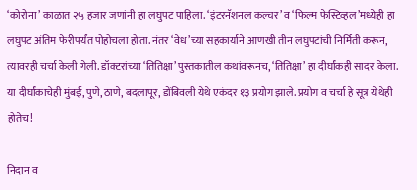‘कोरोना’ काळात २५ हजार जणांनी हा लघुपट पाहिला. ‘इंटरनॅशनल कल्चर’ व ‘फिल्म फेस्टिव्हल’मध्येही हा लघुपट अंतिम फेरीपर्यंत पोहोचला होता. नंतर ‘वेध’च्या सहकार्याने आणखी तीन लघुपटांची निर्मिती करून, त्यावरही चर्चा केली गेली. डॉक्टरांच्या ‘तितिक्षा’ पुस्तकातील कथांवरूनच, ‘तितिक्षा’ हा दीर्घांकही सादर केला. या दीर्घांकाचेही मुंबई, पुणे, ठाणे, बदलापूर, डोंबिवली येथे एकंदर १३ प्रयोग झाले. प्रयोग व चर्चा हे सूत्र येथेही होतेच!

निदान व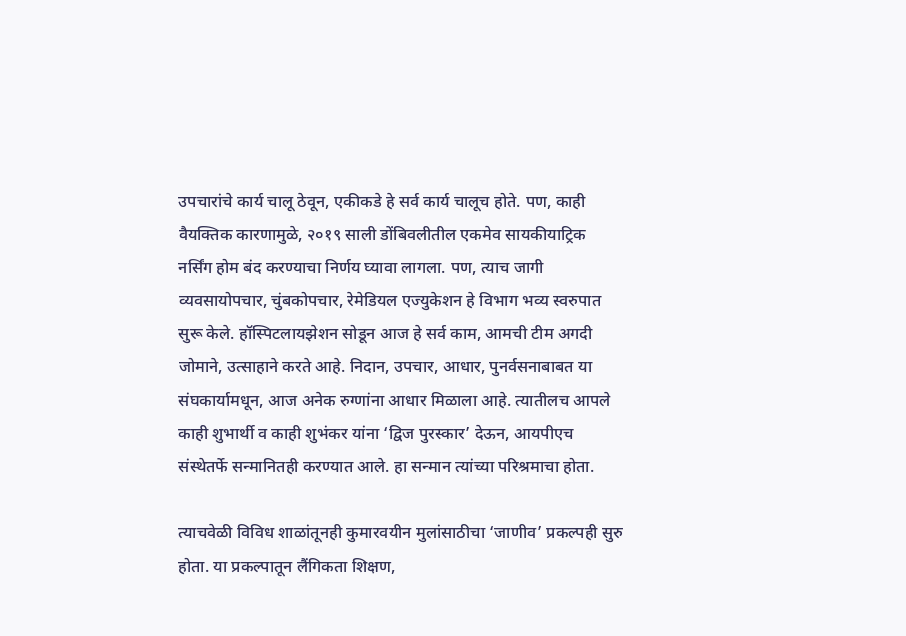उपचारांचे कार्य चालू ठेवून, एकीकडे हे सर्व कार्य चालूच होते. पण, काही वैयक्तिक कारणामुळे, २०१९ साली डोंबिवलीतील एकमेव सायकीयाट्रिक नर्सिंग होम बंद करण्याचा निर्णय घ्यावा लागला. पण, त्याच जागी व्यवसायोपचार, चुंबकोपचार, रेमेडियल एज्युकेशन हे विभाग भव्य स्वरुपात सुरू केले. हॉस्पिटलायझेशन सोडून आज हे सर्व काम, आमची टीम अगदी जोमाने, उत्साहाने करते आहे. निदान, उपचार, आधार, पुनर्वसनाबाबत या संघकार्यामधून, आज अनेक रुग्णांना आधार मिळाला आहे. त्यातीलच आपले काही शुभार्थी व काही शुभंकर यांना ‘द्विज पुरस्कार’ देऊन, आयपीएच संस्थेतर्फे सन्मानितही करण्यात आले. हा सन्मान त्यांच्या परिश्रमाचा होता.

त्याचवेळी विविध शाळांतूनही कुमारवयीन मुलांसाठीचा ‘जाणीव’ प्रकल्पही सुरु होता. या प्रकल्पातून लैंगिकता शिक्षण,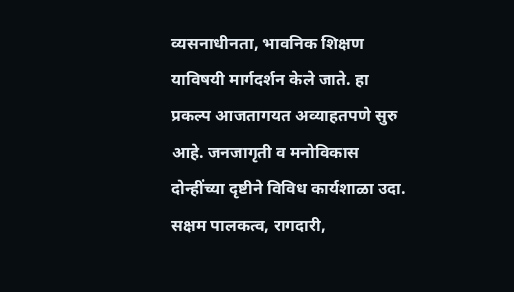व्यसनाधीनता, भावनिक शिक्षण याविषयी मार्गदर्शन केले जाते. हा प्रकल्प आजतागयत अव्याहतपणे सुरु आहे. जनजागृती व मनोविकास दोन्हींच्या दृष्टीने विविध कार्यशाळा उदा. सक्षम पालकत्व, रागदारी,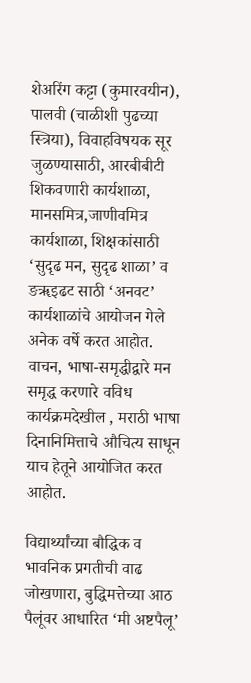शेअरिंग कट्टा (कुमारवयीन), पालवी (चाळीशी पुढच्या स्त्रिया), विवाहविषयक सूर जुळण्यासाठी, आरबीबीटी शिकवणारी कार्यशाळा, मानसमित्र,जाणीवमित्र कार्यशाळा, शिक्षकांसाठी ‘सुदृढ मन, सुदृढ शाळा’ व ङॠइढट साठी ‘अनवट’ कार्यशाळांचे आयोजन गेले अनेक वर्षे करत आहोत. वाचन, भाषा-समृद्धीद्वारे मन समृद्ध करणारे वविध कार्यक्रमदेखील , मराठी भाषा दिनानिमित्ताचे औचित्य साधून याच हेतूने आयोजित करत आहोत.

विद्यार्थ्यांच्या बौद्धिक व भावनिक प्रगतीची वाढ जोखणारा, बुद्धिमत्तेच्या आठ पैलूंवर आधारित ‘मी अष्टपैलू’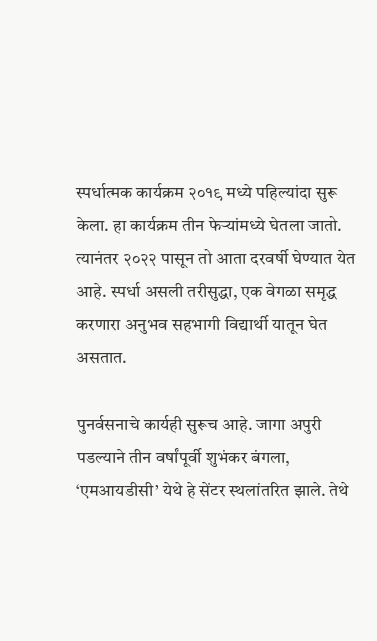स्पर्धात्मक कार्यक्रम २०१९ मध्ये पहिल्यांदा सुरू केला. हा कार्यक्रम तीन फेर्‍यांमध्ये घेतला जातो. त्यानंतर २०२२ पासून तो आता दरवर्षी घेण्यात येत आहे. स्पर्धा असली तरीसुद्धा, एक वेगळा समृद्ध करणारा अनुभव सहभागी विद्यार्थी यातून घेत असतात.

पुनर्वसनाचे कार्यही सुरूच आहे. जागा अपुरी पडल्याने तीन वर्षांपूर्वी शुभंकर बंगला, ‘एमआयडीसी’ येथे हे सेंटर स्थलांतरित झाले. तेथे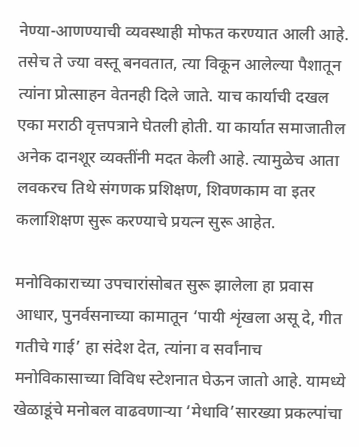नेण्या-आणण्याची व्यवस्थाही मोफत करण्यात आली आहे. तसेच ते ज्या वस्तू बनवतात, त्या विकून आलेल्या पैशातून त्यांना प्रोत्साहन वेतनही दिले जाते. याच कार्याची दखल एका मराठी वृत्तपत्राने घेतली होती. या कार्यात समाजातील अनेक दानशूर व्यक्तींनी मदत केली आहे. त्यामुळेच आता लवकरच तिथे संगणक प्रशिक्षण, शिवणकाम वा इतर कलाशिक्षण सुरू करण्याचे प्रयत्न सुरू आहेत.

मनोविकाराच्या उपचारांसोबत सुरू झालेला हा प्रवास आधार, पुनर्वसनाच्या कामातून ‘पायी शृंखला असू दे, गीत गतीचे गाई’ हा संदेश देत, त्यांना व सर्वांनाच मनोविकासाच्या विविध स्टेशनात घेऊन जातो आहे. यामध्ये खेळाडूंचे मनोबल वाढवणार्‍या ‘मेधावि’सारख्या प्रकल्पांचा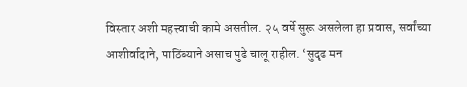विस्तार अशी महत्त्वाची कामे असतील. २५ वर्षे सुरू असलेला हा प्रवास, सर्वांच्या आशीर्वादाने, पाठिंब्याने असाच पुढे चालू राहील. ‘सुदृढ मन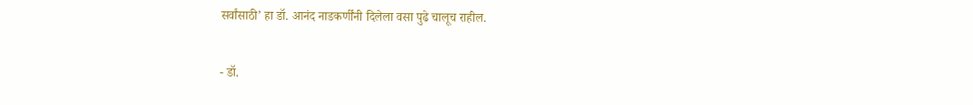सर्वांसाठी’ हा डॉ. आनंद नाडकर्णींनी दिलेला वसा पुढे चालूच राहील.

- डॉ.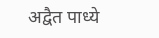अद्वैत पाध्ये